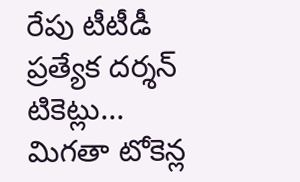రేపు టీటీడీ ప్రత్యేక దర్శన్ టికెట్లు... మిగతా టోకెన్ల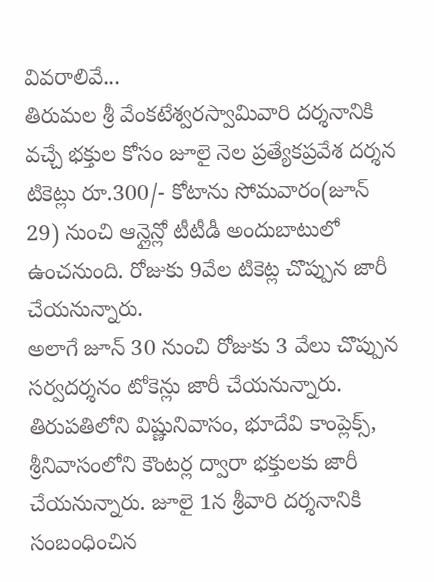వివరాలివే...
తిరుమల శ్రీ వేంకటేశ్వరస్వామివారి దర్శనానికి వచ్చే భక్తుల కోసం జూలై నెల ప్రత్యేకప్రవేశ దర్శన టికెట్లు రూ.300/- కోటాను సోమవారం(జూన్ 29) నుంచి ఆన్లైన్లో టీటీడీ అందుబాటులో ఉంచనుంది. రోజుకు 9వేల టికెట్ల చొప్పున జారీ చేయనున్నారు.
అలాగే జూన్ 30 నుంచి రోజుకు 3 వేలు చొప్పున సర్వదర్శనం టోకెన్లు జారీ చేయనున్నారు. తిరుపతిలోని విష్ణునివాసం, భూదేవి కాంప్లెక్స్, శ్రీనివాసంలోని కౌంటర్ల ద్వారా భక్తులకు జారీ చేయనున్నారు. జూలై 1న శ్రీవారి దర్శనానికి సంబంధించిన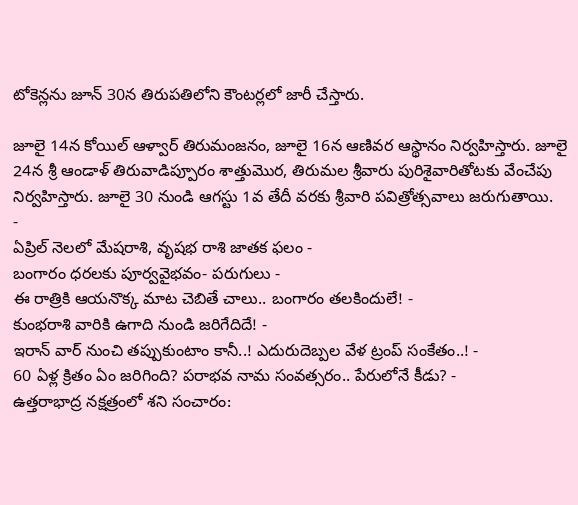టోకెన్లను జూన్ 30న తిరుపతిలోని కౌంటర్లలో జారీ చేస్తారు.

జూలై 14న కోయిల్ ఆళ్వార్ తిరుమంజనం, జూలై 16న ఆణివర ఆస్థానం నిర్వహిస్తారు. జూలై 24న శ్రీ ఆండాళ్ తిరువాడిప్పూరం శాత్తుమొర, తిరుమల శ్రీవారు పురిశైవారితోటకు వేంచేపు నిర్వహిస్తారు. జూలై 30 నుండి ఆగస్టు 1వ తేదీ వరకు శ్రీవారి పవిత్రోత్సవాలు జరుగుతాయి.
-
ఏప్రిల్ నెలలో మేషరాశి, వృషభ రాశి జాతక ఫలం -
బంగారం ధరలకు పూర్వవైభవం- పరుగులు -
ఈ రాత్రికి ఆయనొక్క మాట చెబితే చాలు.. బంగారం తలకిందులే! -
కుంభరాశి వారికి ఉగాది నుండి జరిగేదిదే! -
ఇరాన్ వార్ నుంచి తప్పుకుంటాం కానీ..! ఎదురుదెబ్పల వేళ ట్రంప్ సంకేతం..! -
60 ఏళ్ల క్రితం ఏం జరిగింది? పరాభవ నామ సంవత్సరం.. పేరులోనే కీడు? -
ఉత్తరాభాద్ర నక్షత్రంలో శని సంచారం: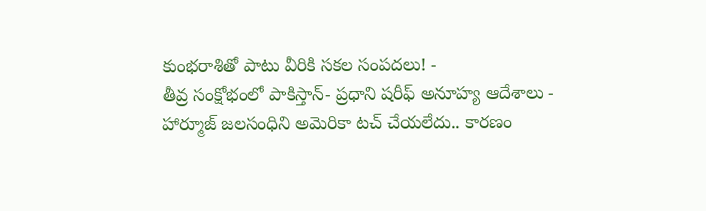కుంభరాశితో పాటు వీరికి సకల సంపదలు! -
తీవ్ర సంక్షోభంలో పాకిస్తాన్- ప్రధాని షరీఫ్ అనూహ్య ఆదేశాలు -
హార్మూజ్ జలసంధిని అమెరికా టచ్ చేయలేదు.. కారణం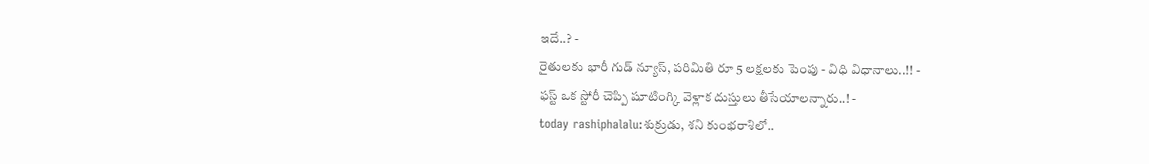ఇదే..? -
రైతులకు భారీ గుడ్ న్యూస్, పరిమితి రూ 5 లక్షలకు పెంపు - విధి విధానాలు..!! -
ఫస్ట్ ఒక స్టోరీ చెప్పి షూటింగ్కి వెళ్లాక దుస్తులు తీసేయాలన్నారు..! -
today rashiphalalu:శుక్రుడు, శని కుంభరాశిలో..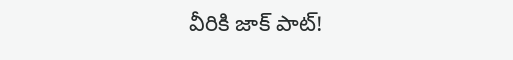వీరికి జాక్ పాట్!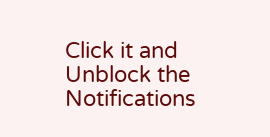Click it and Unblock the Notifications